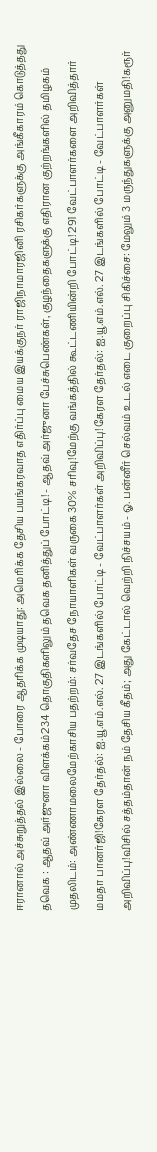ஈரானால் அச்சுறுத்தல் இல்லை - போரை ஆதரிக்க முடியாது: அமெரிக்க தேசிய பயங்கரவாத எதிர்ப்பு மைய இயக்குநர் ராஜிநாமாரஜினி ரசிகர்களுக்கு அங்கீகாரம் கொடுத்தது தவெக : ஆதவ் அர்ஜுனா விளக்கம்234 தொகுதிகளிலும் தவெக தனித்துப் போட்டி! - ஆதவ் அர்ஜுனா பேச்சுபெண்கள், குழந்தைகளுக்கு எதிரான குற்றங்களில் தமிழகம் முதலிடம்: அண்ணாமலைமேற்காசிய பதற்றம்: சர்வதேச நோயாளிகள் வருகை 30% சரிவு!மேற்கு வங்கத்தில் கூட்டணியின்றி போட்டி! 291 வேட்பாளர்களை அறிவித்தார் மமதா பானர்ஜி!கேரள தேர்தல்: ஐ.யூ.எம்.எல். 27 இடங்களில் போட்டி - வேட்பாளர்கள் அறிவிப்பு!கேரள தேர்தல்: ஐ.யூ.எம்.எல். 27 இடங்களில் போட்டி - வேட்பாளர்கள் அறிவிப்பு!விசில் சத்தம்தான் நம் தேசிய கீதம்; அது கேட்டால் வெற்றி நிச்சயம் - ஓ. பன்னீர் செல்வம் உடல் எடை குறைப்பு சிகிச்சை: மேலும் 3 மருந்துகளுக்கு அனுமதி!கரூர்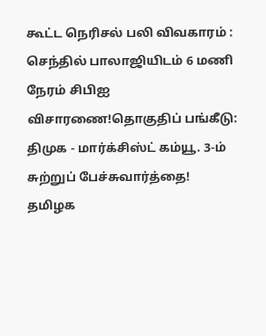கூட்ட நெரிசல் பலி விவகாரம் : செந்தில் பாலாஜியிடம் 6 மணி நேரம் சிபிஐ விசாரணை!தொகுதிப் பங்கீடு: திமுக - மார்க்சிஸ்ட் கம்யூ. 3-ம் சுற்றுப் பேச்சுவார்த்தை! தமிழக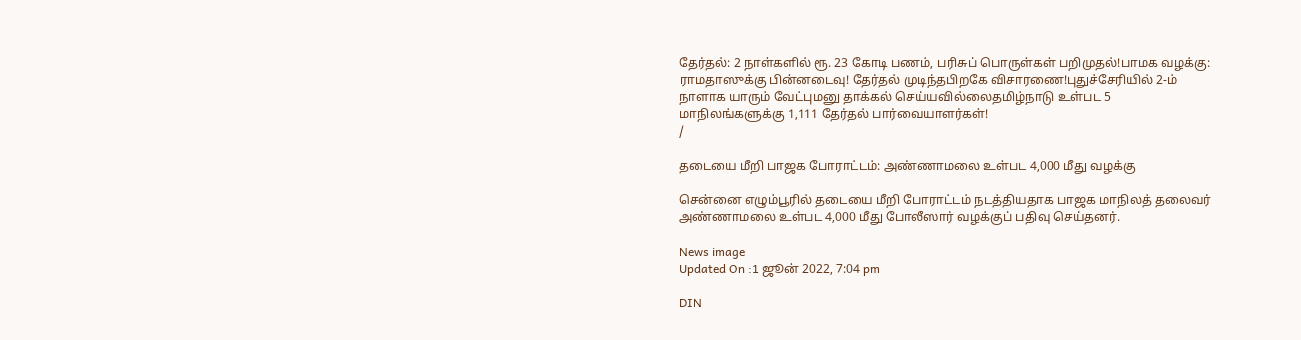தேர்தல்: 2 நாள்களில் ரூ. 23 கோடி பணம், பரிசுப் பொருள்கள் பறிமுதல்!பாமக வழக்கு: ராமதாஸுக்கு பின்னடைவு! தேர்தல் முடிந்தபிறகே விசாரணை!புதுச்சேரியில் 2-ம் நாளாக யாரும் வேட்புமனு தாக்கல் செய்யவில்லைதமிழ்நாடு உள்பட 5 மாநிலங்களுக்கு 1,111 தேர்தல் பார்வையாளர்கள்!
/

தடையை மீறி பாஜக போராட்டம்: அண்ணாமலை உள்பட 4,000 மீது வழக்கு

சென்னை எழும்பூரில் தடையை மீறி போராட்டம் நடத்தியதாக பாஜக மாநிலத் தலைவர் அண்ணாமலை உள்பட 4,000 மீது போலீஸார் வழக்குப் பதிவு செய்தனர்.

News image
Updated On :1 ஜூன் 2022, 7:04 pm

DIN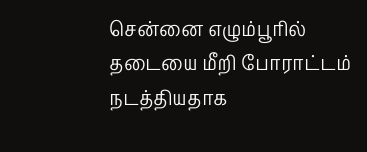சென்னை எழும்பூரில் தடையை மீறி போராட்டம் நடத்தியதாக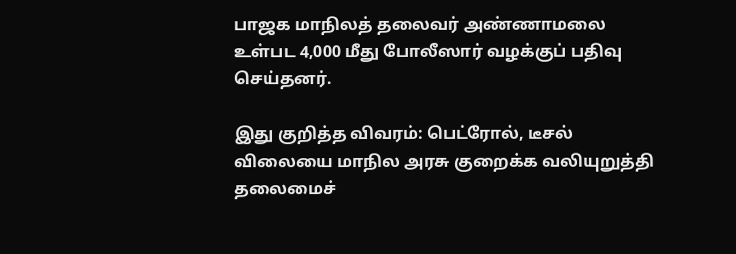பாஜக மாநிலத் தலைவர் அண்ணாமலை உள்பட 4,000 மீது போலீஸார் வழக்குப் பதிவு செய்தனர்.

இது குறித்த விவரம்: பெட்ரோல், டீசல் விலையை மாநில அரசு குறைக்க வலியுறுத்தி தலைமைச்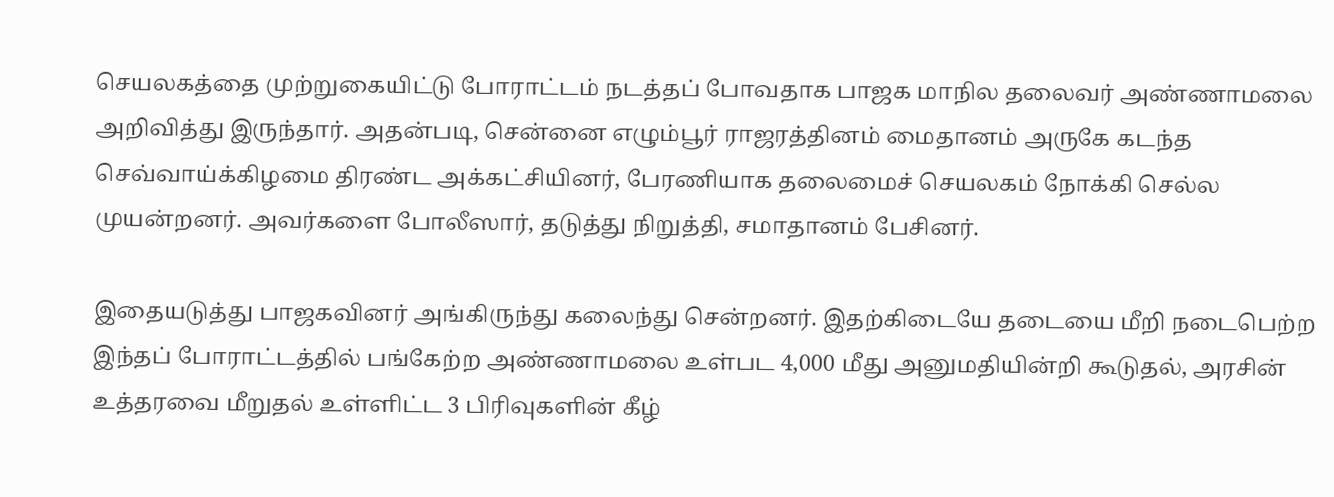செயலகத்தை முற்றுகையிட்டு போராட்டம் நடத்தப் போவதாக பாஜக மாநில தலைவர் அண்ணாமலை அறிவித்து இருந்தார். அதன்படி, சென்னை எழும்பூர் ராஜரத்தினம் மைதானம் அருகே கடந்த செவ்வாய்க்கிழமை திரண்ட அக்கட்சியினர், பேரணியாக தலைமைச் செயலகம் நோக்கி செல்ல முயன்றனர். அவர்களை போலீஸார், தடுத்து நிறுத்தி, சமாதானம் பேசினர்.

இதையடுத்து பாஜகவினர் அங்கிருந்து கலைந்து சென்றனர். இதற்கிடையே தடையை மீறி நடைபெற்ற இந்தப் போராட்டத்தில் பங்கேற்ற அண்ணாமலை உள்பட 4,000 மீது அனுமதியின்றி கூடுதல், அரசின் உத்தரவை மீறுதல் உள்ளிட்ட 3 பிரிவுகளின் கீழ்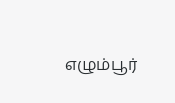எழும்பூர்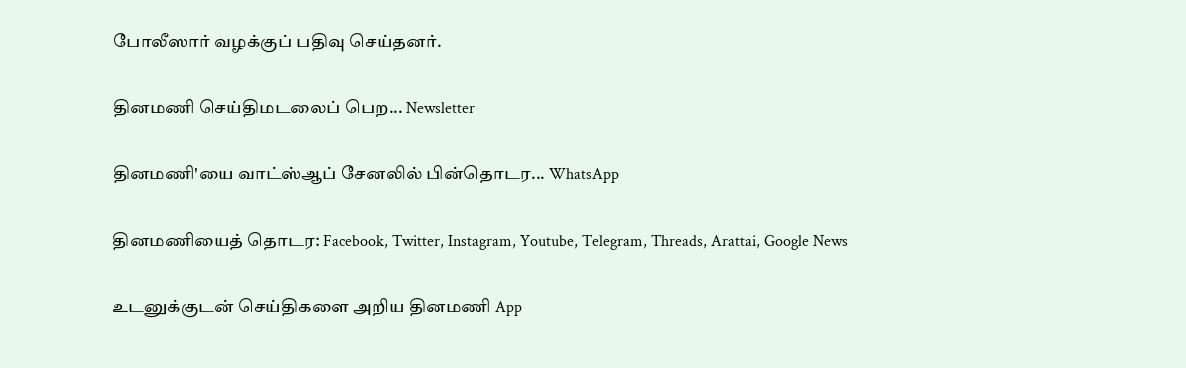போலீஸார் வழக்குப் பதிவு செய்தனர்.

தினமணி செய்திமடலைப் பெற... Newsletter

தினமணி'யை வாட்ஸ்ஆப் சேனலில் பின்தொடர... WhatsApp

தினமணியைத் தொடர: Facebook, Twitter, Instagram, Youtube, Telegram, Threads, Arattai, Google News

உடனுக்குடன் செய்திகளை அறிய தினமணி App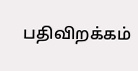பதிவிறக்கம்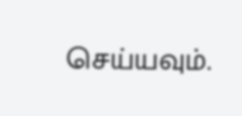செய்யவும்.